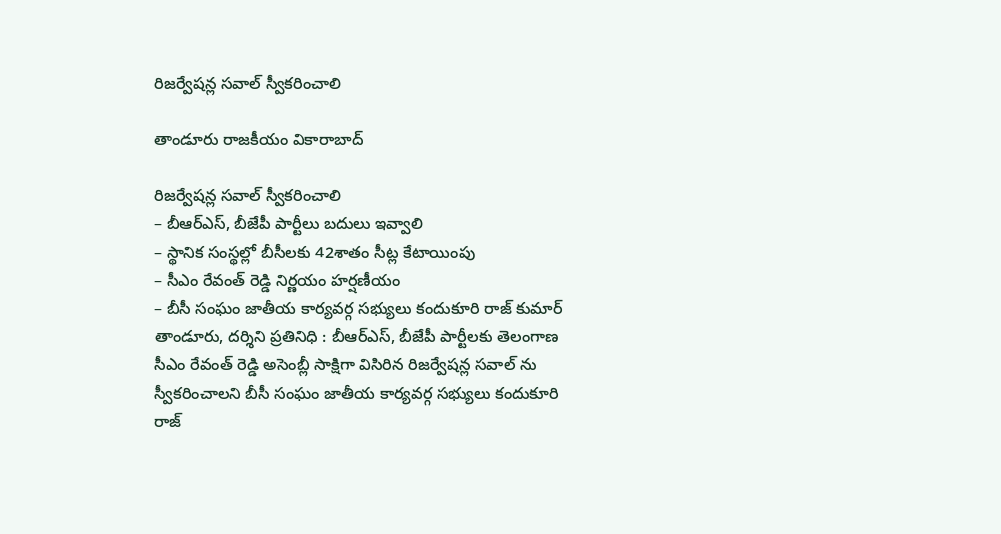రిజర్వేషన్ల సవాల్ స్వీకరించాలి

తాండూరు రాజకీయం వికారాబాద్

రిజర్వేషన్ల సవాల్ స్వీకరించాలి
– బీఆర్ఎస్, బీజేపీ పార్టీలు బదులు ఇవ్వాలి
– స్థానిక సంస్థల్లో బీసీలకు 42శాతం సీట్ల కేటాయింపు
– సీఎం రేవంత్ రెడ్డి నిర్ణయం హర్షణీయం
– బీసీ సంఘం జాతీయ కార్యవర్గ సభ్యులు కందుకూరి రాజ్ కుమార్
తాండూరు, దర్శిని ప్రతినిధి : బీఆర్ఎస్, బీజేపీ పార్టీలకు తెలంగాణ సీఎం రేవంత్ రెడ్డి అసెంబ్లీ సాక్షిగా విసిరిన రిజర్వేషన్ల సవాల్ ను స్వీకరించాలని బీసీ సంఘం జాతీయ కార్యవర్గ సభ్యులు కందుకూరి రాజ్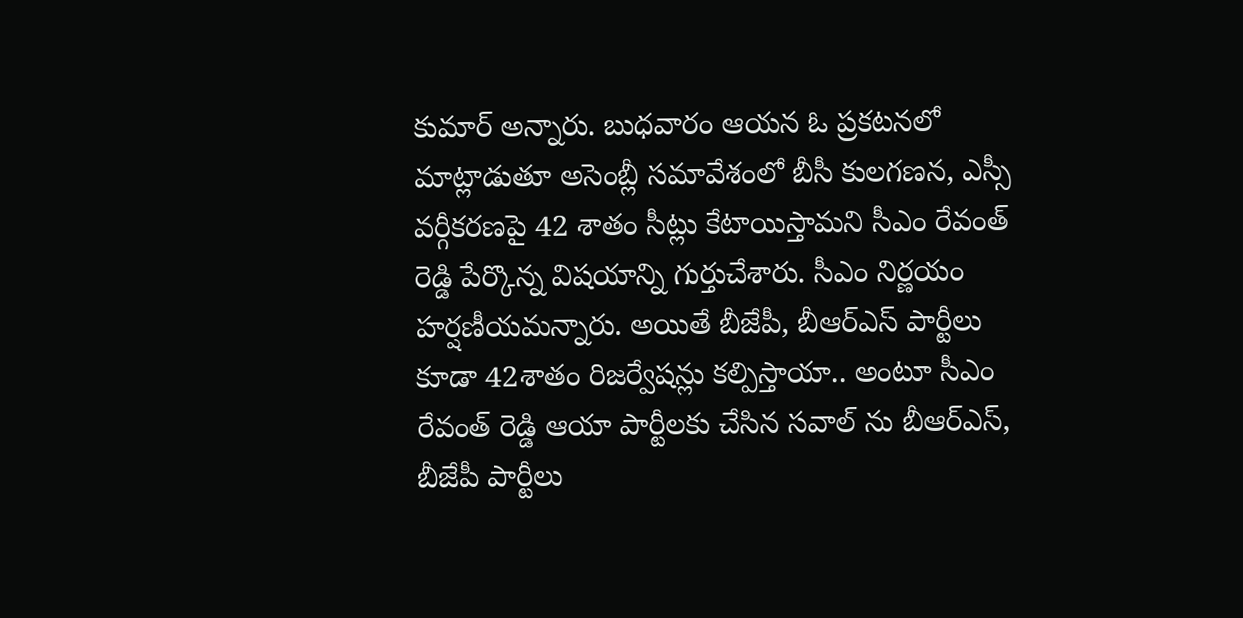కుమార్ అన్నారు. బుధవారం ఆయన ఓ ప్రకటనలో మాట్లాడుతూ అసెంబ్లీ సమావేశంలో బీసీ కులగణన, ఎస్సీ వర్గీకరణపై 42 శాతం సీట్లు కేటాయిస్తామని సీఎం రేవంత్ రెడ్డి పేర్కొన్న విషయాన్ని గుర్తుచేశారు. సీఎం నిర్ణయం హర్షణీయమన్నారు. అయితే బీజేపీ, బీఆర్ఎస్ పార్టీలు కూడా 42శాతం రిజర్వేషన్లు కల్పిస్తాయా.. అంటూ సీఎం రేవంత్ రెడ్డి ఆయా పార్టీలకు చేసిన సవాల్ ను బీఆర్ఎస్, బీజేపీ పార్టీలు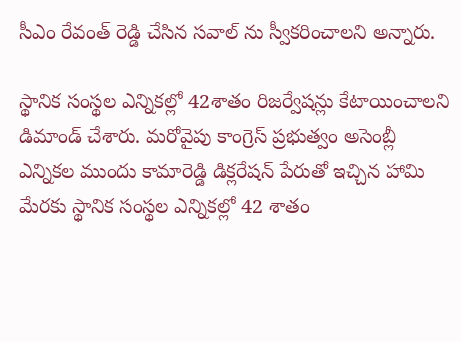సీఎం రేవంత్ రెడ్డి చేసిన సవాల్ ను స్వీకరించాలని అన్నారు.

స్థానిక సంస్థల ఎన్నికల్లో 42శాతం రిజర్వేషన్లు కేటాయించాలని డిమాండ్ చేశారు. మరోవైపు కాంగ్రెస్ ప్రభుత్వం అసెంబ్లీ ఎన్నికల ముందు కామారెడ్డి డిక్లరేషన్ పేరుతో ఇచ్చిన హామి మేరకు స్థానిక సంస్థల ఎన్నికల్లో 42 శాతం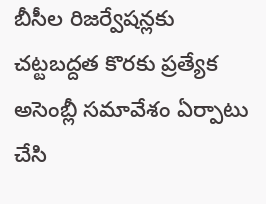బీసీల రిజర్వేషన్లకు చట్టబద్దత కొరకు ప్రత్యేక అసెంబ్లీ సమావేశం ఏర్పాటు చేసి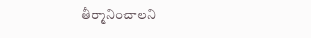తీర్మానించాలని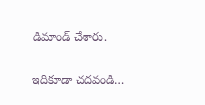డిమాండ్ చేశారు.

ఇదికూడా చదవండి…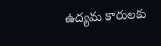ఉద్యమ కారులకు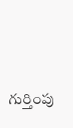గుర్తింపు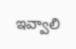ఇవ్వాలి